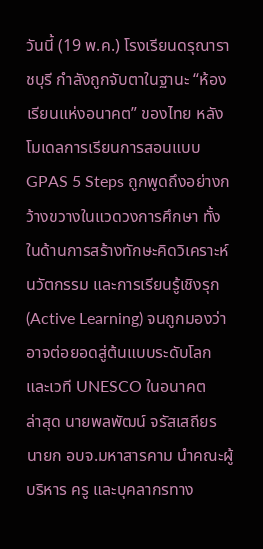วันนี้ (19 พ.ค.) โรงเรียนดรุณาราชบุรี กำลังถูกจับตาในฐานะ “ห้องเรียนแห่งอนาคต” ของไทย หลังโมเดลการเรียนการสอนแบบ GPAS 5 Steps ถูกพูดถึงอย่างกว้างขวางในแวดวงการศึกษา ทั้งในด้านการสร้างทักษะคิดวิเคราะห์ นวัตกรรม และการเรียนรู้เชิงรุก (Active Learning) จนถูกมองว่าอาจต่อยอดสู่ต้นแบบระดับโลก และเวที UNESCO ในอนาคต
ล่าสุด นายพลพัฒน์ จรัสเสถียร นายก อบจ.มหาสารคาม นำคณะผู้บริหาร ครู และบุคลากรทาง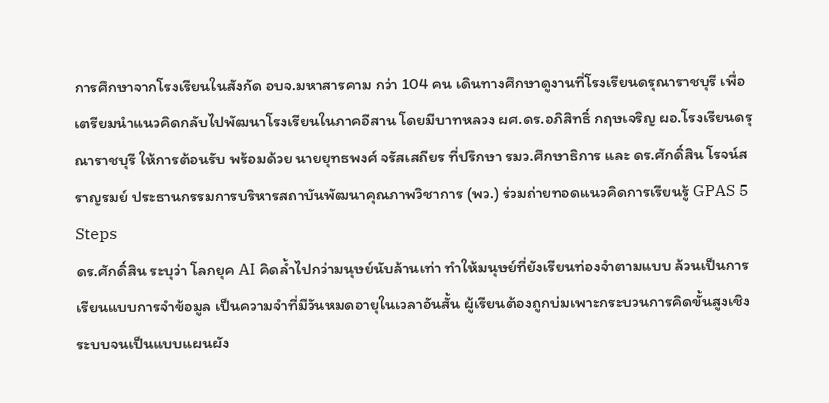การศึกษาจากโรงเรียนในสังกัด อบจ.มหาสารคาม กว่า 104 คน เดินทางศึกษาดูงานที่โรงเรียนดรุณาราชบุรี เพื่อเตรียมนำแนวคิดกลับไปพัฒนาโรงเรียนในภาคอีสาน โดยมีบาทหลวง ผศ.ดร.อภิสิทธิ์ กฤษเจริญ ผอ.โรงเรียนดรุณาราชบุรี ให้การต้อนรับ พร้อมด้วย นายยุทธพงศ์ จรัสเสถียร ที่ปรึกษา รมว.ศึกษาธิการ และ ดร.ศักดิ์สิน โรจน์สราญรมย์ ประธานกรรมการบริหารสถาบันพัฒนาคุณภาพวิชาการ (พว.) ร่วมถ่ายทอดแนวคิดการเรียนรู้ GPAS 5 Steps
ดร.ศักดิ์สิน ระบุว่า โลกยุค AI คิดล้ำไปกว่ามนุษย์นับล้านเท่า ทำให้มนุษย์ที่ยังเรียนท่องจำตามแบบ ล้วนเป็นการเรียนแบบการจำข้อมูล เป็นความจำที่มีวันหมดอายุในเวลาอันสั้น ผู้เรียนต้องถูกบ่มเพาะกระบวนการคิดขั้นสูงเชิงระบบจนเป็นแบบแผนผัง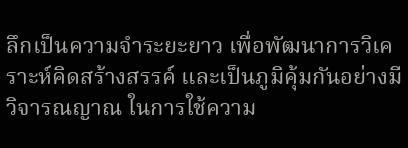ลึกเป็นความจำระยะยาว เพื่อพัฒนาการวิเคราะห์คิดสร้างสรรค์ และเป็นภูมิคุ้มกันอย่างมีวิจารณญาณ ในการใช้ความ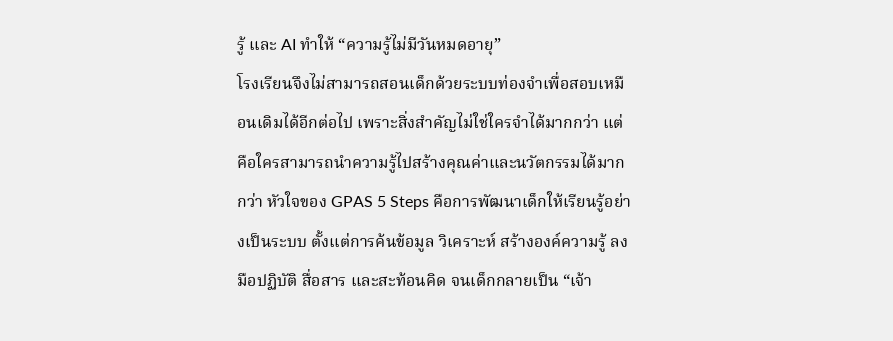รู้ และ AI ทำให้ “ความรู้ไม่มีวันหมดอายุ”
โรงเรียนจึงไม่สามารถสอนเด็กด้วยระบบท่องจำเพื่อสอบเหมือนเดิมได้อีกต่อไป เพราะสิ่งสำคัญไม่ใช่ใครจำได้มากกว่า แต่คือใครสามารถนำความรู้ไปสร้างคุณค่าและนวัตกรรมได้มากกว่า หัวใจของ GPAS 5 Steps คือการพัฒนาเด็กให้เรียนรู้อย่างเป็นระบบ ตั้งแต่การค้นข้อมูล วิเคราะห์ สร้างองค์ความรู้ ลงมือปฏิบัติ สื่อสาร และสะท้อนคิด จนเด็กกลายเป็น “เจ้า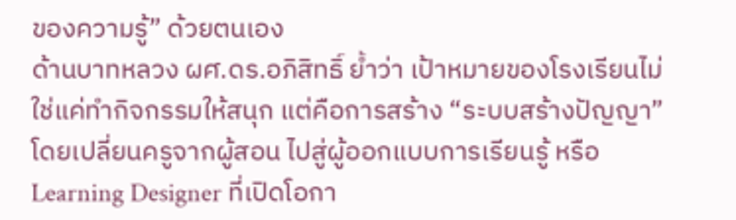ของความรู้” ด้วยตนเอง
ด้านบาทหลวง ผศ.ดร.อภิสิทธิ์ ย้ำว่า เป้าหมายของโรงเรียนไม่ใช่แค่ทำกิจกรรมให้สนุก แต่คือการสร้าง “ระบบสร้างปัญญา” โดยเปลี่ยนครูจากผู้สอน ไปสู่ผู้ออกแบบการเรียนรู้ หรือ Learning Designer ที่เปิดโอกา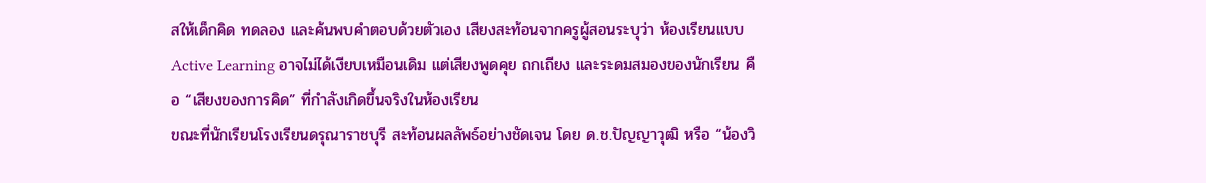สให้เด็กคิด ทดลอง และค้นพบคำตอบด้วยตัวเอง เสียงสะท้อนจากครูผู้สอนระบุว่า ห้องเรียนแบบ Active Learning อาจไม่ได้เงียบเหมือนเดิม แต่เสียงพูดคุย ถกเถียง และระดมสมองของนักเรียน คือ “เสียงของการคิด” ที่กำลังเกิดขึ้นจริงในห้องเรียน
ขณะที่นักเรียนโรงเรียนดรุณาราชบุรี สะท้อนผลลัพธ์อย่างชัดเจน โดย ด.ช.ปัญญาวุฒิ หรือ “น้องวิ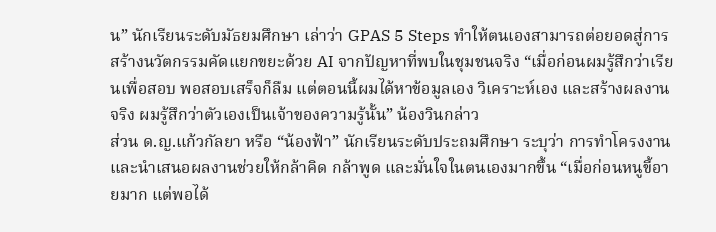น” นักเรียนระดับมัธยมศึกษา เล่าว่า GPAS 5 Steps ทำให้ตนเองสามารถต่อยอดสู่การสร้างนวัตกรรมคัดแยกขยะด้วย AI จากปัญหาที่พบในชุมชนจริง “เมื่อก่อนผมรู้สึกว่าเรียนเพื่อสอบ พอสอบเสร็จก็ลืม แต่ตอนนี้ผมได้หาข้อมูลเอง วิเคราะห์เอง และสร้างผลงานจริง ผมรู้สึกว่าตัวเองเป็นเจ้าของความรู้นั้น” น้องวินกล่าว
ส่วน ด.ญ.แก้วกัลยา หรือ “น้องฟ้า” นักเรียนระดับประถมศึกษา ระบุว่า การทำโครงงานและนำเสนอผลงานช่วยให้กล้าคิด กล้าพูด และมั่นใจในตนเองมากขึ้น “เมื่อก่อนหนูขี้อายมาก แต่พอได้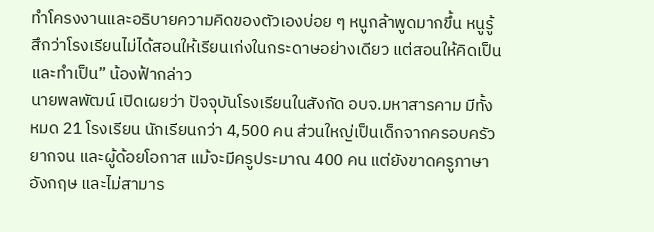ทำโครงงานและอธิบายความคิดของตัวเองบ่อย ๆ หนูกล้าพูดมากขึ้น หนูรู้สึกว่าโรงเรียนไม่ได้สอนให้เรียนเก่งในกระดาษอย่างเดียว แต่สอนให้คิดเป็นและทำเป็น” น้องฟ้ากล่าว
นายพลพัฒน์ เปิดเผยว่า ปัจจุบันโรงเรียนในสังกัด อบจ.มหาสารคาม มีทั้งหมด 21 โรงเรียน นักเรียนกว่า 4,500 คน ส่วนใหญ่เป็นเด็กจากครอบครัวยากจน และผู้ด้อยโอกาส แม้จะมีครูประมาณ 400 คน แต่ยังขาดครูภาษาอังกฤษ และไม่สามาร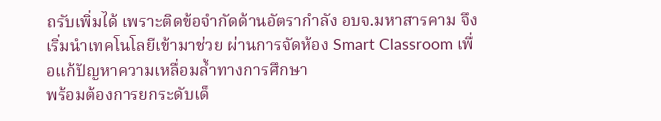ถรับเพิ่มได้ เพราะติดข้อจำกัดด้านอัตรากำลัง อบจ.มหาสารคาม จึงเริ่มนำเทคโนโลยีเข้ามาช่วย ผ่านการจัดห้อง Smart Classroom เพื่อแก้ปัญหาความเหลื่อมล้ำทางการศึกษา
พร้อมต้องการยกระดับเด็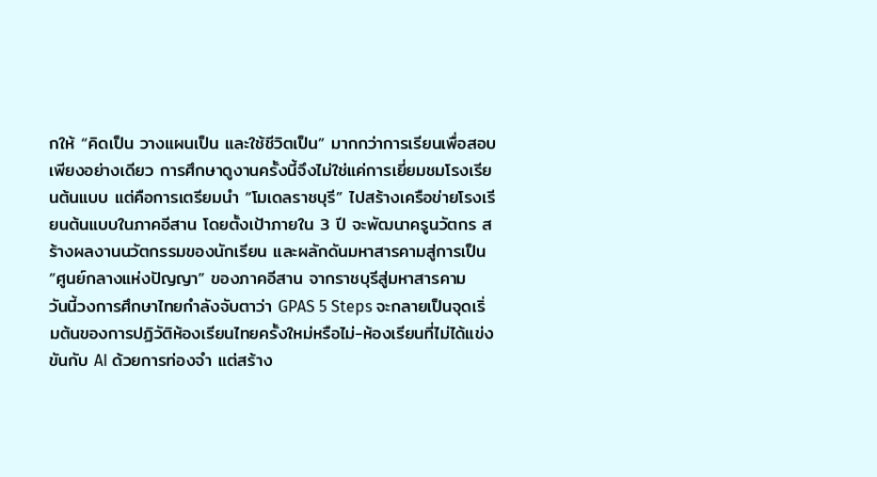กให้ “คิดเป็น วางแผนเป็น และใช้ชีวิตเป็น” มากกว่าการเรียนเพื่อสอบเพียงอย่างเดียว การศึกษาดูงานครั้งนี้จึงไม่ใช่แค่การเยี่ยมชมโรงเรียนต้นแบบ แต่คือการเตรียมนำ “โมเดลราชบุรี” ไปสร้างเครือข่ายโรงเรียนต้นแบบในภาคอีสาน โดยตั้งเป้าภายใน 3 ปี จะพัฒนาครูนวัตกร สร้างผลงานนวัตกรรมของนักเรียน และผลักดันมหาสารคามสู่การเป็น “ศูนย์กลางแห่งปัญญา” ของภาคอีสาน จากราชบุรีสู่มหาสารคาม
วันนี้วงการศึกษาไทยกำลังจับตาว่า GPAS 5 Steps จะกลายเป็นจุดเริ่มต้นของการปฏิวัติห้องเรียนไทยครั้งใหม่หรือไม่-ห้องเรียนที่ไม่ได้แข่งขันกับ AI ด้วยการท่องจำ แต่สร้าง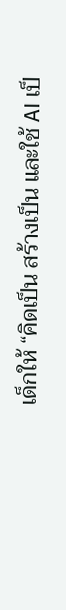เด็กให้ “คิดเป็น สร้างเป็น และใช้ AI เป็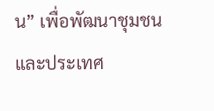น” เพื่อพัฒนาชุมชนและประเทศ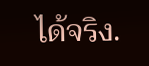ได้จริง.